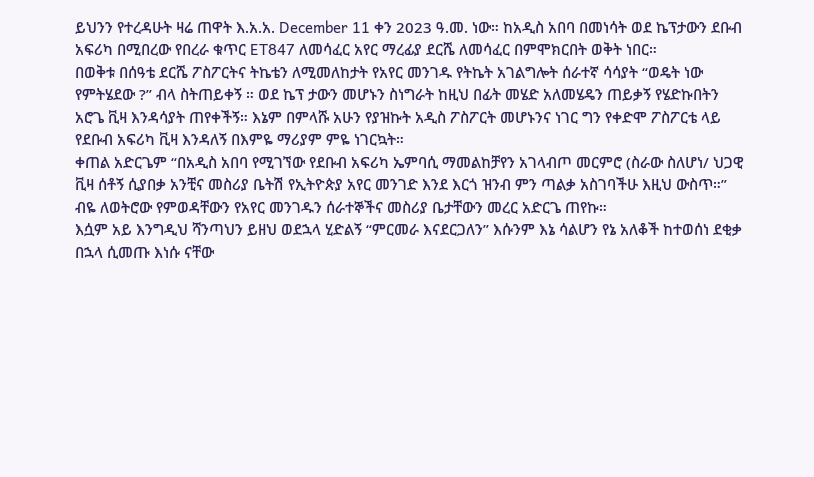ይህንን የተረዳሁት ዛሬ ጠዋት እ.አ.አ. December 11 ቀን 2023 ዓ.መ. ነው። ከአዲስ አበባ በመነሳት ወደ ኬፕታውን ደቡብ አፍሪካ በሚበረው የበረራ ቁጥር ET847 ለመሳፈር አየር ማረፊያ ደርሼ ለመሳፈር በምሞክርበት ወቅት ነበር።
በወቅቱ በሰዓቴ ደርሼ ፖስፖርትና ትኬቴን ለሚመለከታት የአየር መንገዱ የትኬት አገልግሎት ሰራተኛ ሳሳያት “ወዴት ነው የምትሄደው ?” ብላ ስትጠይቀኝ ። ወደ ኬፕ ታውን መሆኑን ስነግራት ከዚህ በፊት መሄድ አለመሄዴን ጠይቃኝ የሄድኩበትን አሮጌ ቪዛ እንዳሳያት ጠየቀችኝ። እኔም በምላሹ አሁን የያዝኩት አዲስ ፖስፖርት መሆኑንና ነገር ግን የቀድሞ ፖስፖርቴ ላይ የደቡብ አፍሪካ ቪዛ እንዳለኝ በእምዬ ማሪያም ምዬ ነገርኳት።
ቀጠል አድርጌም “በአዲስ አበባ የሚገኘው የደቡብ አፍሪካ ኤምባሲ ማመልከቻየን አገላብጦ መርምሮ (ስራው ስለሆነ/ ህጋዊ ቪዛ ሰቶኝ ሲያበቃ አንቺና መስሪያ ቤትሽ የኢትዮጵያ አየር መንገድ እንደ እርጎ ዝንብ ምን ጣልቃ አስገባችሁ እዚህ ውስጥ።” ብዬ ለወትሮው የምወዳቸውን የአየር መንገዱን ሰራተኞችና መስሪያ ቤታቸውን መረር አድርጌ ጠየኩ።
እሷም አይ እንግዲህ ሻንጣህን ይዘህ ወደኋላ ሂድልኝ “ምርመራ እናደርጋለን” እሱንም እኔ ሳልሆን የኔ አለቆች ከተወሰነ ደቂቃ በኋላ ሲመጡ እነሱ ናቸው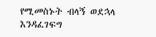የሚመስኑት ብላኝ ወደኋላ እንዳፈገፍግ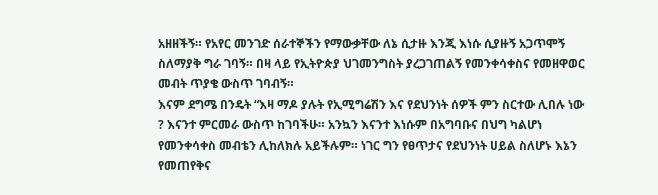አዘዘችኝ። የአየር መንገድ ሰራተኞችን የማውቃቸው ለኔ ሲታዙ እንጂ እነሱ ሲያዙኝ አጋጥሞኝ ስለማያቅ ግራ ገባኝ። በዛ ላይ የኢትዮጵያ ህገመንግስት ያረጋገጠልኝ የመንቀሳቀስና የመዘዋወር መብት ጥያቄ ውስጥ ገባብኝ።
እናም ደግሜ በንዴት “እዛ ማዶ ያሉት የኢሚግሬሽን እና የደህንነት ሰዎች ምን ስርተው ሊበሉ ነው ? እናንተ ምርመራ ውስጥ ከገባችሁ። አንኳን እናንተ እነሱም በአግባቡና በህግ ካልሆነ የመንቀሳቀስ መብቴን ሊከለክሉ አይችሉም። ነገር ግን የፀጥታና የደህንነት ሀይል ስለሆኑ እኔን የመጠየቅና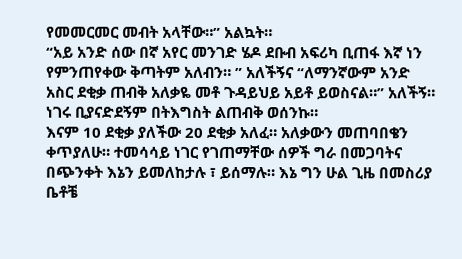የመመርመር መብት አላቸው።” አልኳት።
“አይ አንድ ሰው በኛ አየር መንገድ ሄዶ ደቡብ አፍሪካ ቢጠፋ እኛ ነን የምንጠየቀው ቅጣትም አለብን። ” አለችኝና “ለማንኛውም አንድ አስር ደቂቃ ጠብቅ አለቃዬ መቶ ጉዳይህይ አይቶ ይወስናል።” አለችኝ። ነገሩ ቢያናድደኝም በትእግስት ልጠብቅ ወሰንኩ።
እናም 10 ደቂቃ ያለችው 20 ደቂቃ አለፈ። አለቃውን መጠባበቄን ቀጥያለሁ። ተመሳሳይ ነገር የገጠማቸው ሰዎች ግራ በመጋባትና በጭንቀት እኔን ይመለከታሉ ፣ ይሰማሉ። እኔ ግን ሁል ጊዜ በመስሪያ ቤቶቼ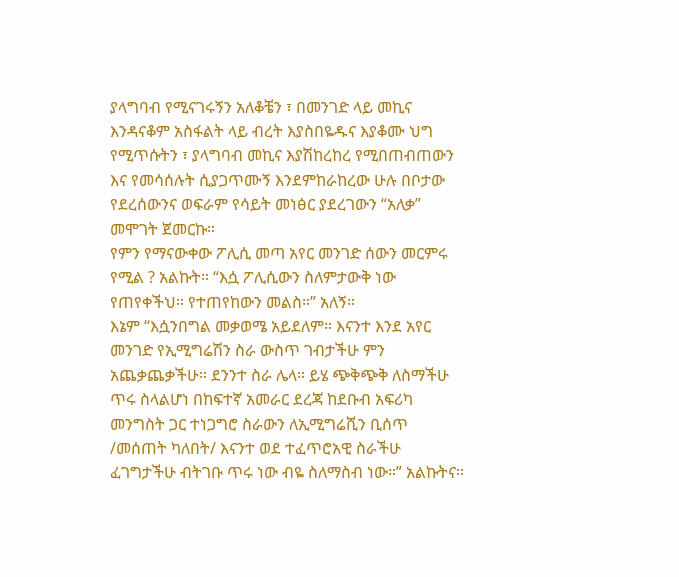ያላግባብ የሚናገሩኝን አለቆቼን ፣ በመንገድ ላይ መኪና እንዳናቆም አስፋልት ላይ ብረት እያስበዬዱና እያቆሙ ህግ የሚጥሱትን ፣ ያላግባብ መኪና እያሽከረከረ የሚበጠብጠውን እና የመሳሰሉት ሲያጋጥሙኝ እንደምከራከረው ሁሉ በቦታው የደረሰውንና ወፍራም የሳይት መነፅር ያደረገውን “አለቃ” መሞገት ጀመርኩ።
የምን የማናውቀው ፖሊሲ መጣ አየር መንገድ ሰውን መርምሩ የሚል ? አልኩት። “እሷ ፖሊሲውን ስለምታውቅ ነው የጠየቀችህ። የተጠየከውን መልስ።” አለኝ።
እኔም “እሷንበግል መቃወሜ አይደለም። እናንተ እንደ አየር መንገድ የኢሚግሬሽን ስራ ውስጥ ገብታችሁ ምን አጨቃጨቃችሁ። ደንንተ ስራ ሌላ። ይሄ ጭቅጭቅ ለስማችሁ ጥሩ ስላልሆነ በከፍተኛ አመራር ደረጃ ከደቡብ አፍሪካ መንግስት ጋር ተነጋግሮ ስራውን ለኢሚግሬሺን ቢሰጥ /መሰጠት ካለበት/ እናንተ ወደ ተፈጥሮአዊ ስራችሁ ፈገግታችሁ ብትገቡ ጥሩ ነው ብዬ ስለማስብ ነው።” አልኩትና።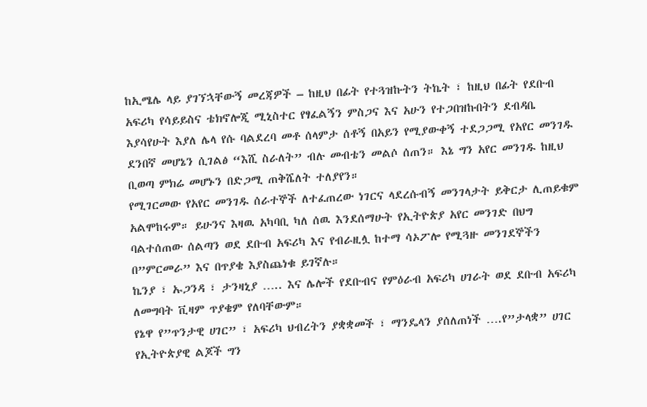ከኢሜሌ ላይ ያገኘኋቸውኝ መረጃዎች – ከዚህ በፊት የተጓዝኩትን ትኬት ፣ ከዚህ በፊት የደቡብ አፍሪካ የሳይይስና ቴክኖሎጂ ሚኒስተር የፃፈልኝን ምስጋና እና አሁን የተጋበዝኩበትን ደብዳቤ እያሳየሁት እያለ ሌላ የሱ ባልደረባ መቶ ሰላምታ ሰቶኝ በአይን የሚያውቀኝ ተደጋጋሚ የአየር መንገዱ ደንበኛ መሆኔን ሲገልፅ “እሺ ስራለት” ብሉ መብቴን መልሶ ሰጠን። እኔ ግን አየር መንገዱ ከዚህ ቢወጣ ምክሬ መሆኑን በድጋሚ ጠቅሼለት ተለያየን።
የሚገርመው የአየር መንገዱ ሰራተኞች ለተፈጠረው ነገርና ላደረሱብኝ መንገላታት ይቅርታ ሊጠይቁም አልሞከሩም። ይሁንና እዛዉ አካባቢ ካለ ሰዉ እንደሰማሁት የኢትዮጵያ አየር መንገድ በህግ ባልተሰጠው ሰልጣን ወደ ደቡብ አፍሪካ እና የብራዚሏ ከተማ ሳኦፖሎ የሚጓዙ መንገደኞችን በ”ምርመራ” እና በጥያቄ እያስጨነቁ ይገኛሉ።
ኬንያ ፣ ኡጋንዳ ፣ ታንዛኒያ ….. እና ሌሎች የደቡብና የምዕራብ አፍሪካ ሀገራት ወደ ደቡብ አፍሪካ ለመግባት ቪዛም ጥያቄም የለባቸውም።
የኔዋ የ”ጥንታዊ ሀገር” ፣ አፍሪካ ህብረትን ያቋቋመች ፣ ማንዴላን ያሰለጠነች ….የ”ታላቋ” ሀገር የኢትዮጵያዊ ልጆች ግን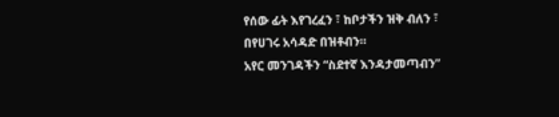የሰው ፊት እየገረፈን ፣ ከቦታችን ዝቅ ብለን ፣ በየሀገሩ አሳዳድ በዝቶብን።
አየር መንገዳችን “ስደተኛ እንዳታመጣብን”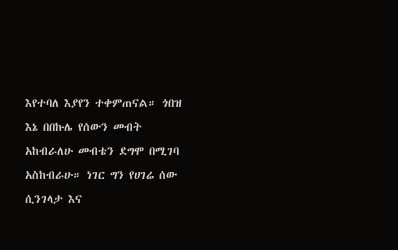እየተባለ እያየን ተቀምጠናል። ጎበዝ እኔ በበኩሌ የሰውን መብት አከብራለሁ መብቴን ደግሞ በሚገባ አስከብራሁ። ነገር ግን የሀገሬ ሰው ሲንገላታ እና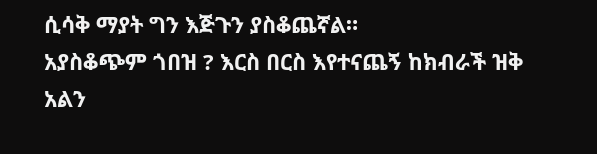ሲሳቅ ማያት ግን እጅጉን ያስቆጨኛል።
አያስቆጭም ጎበዝ ? እርስ በርስ እየተናጨኝ ከክብራች ዝቅ አልን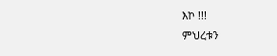እኮ !!!
ምህረቱን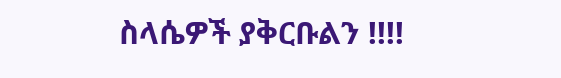ስላሴዎች ያቅርቡልን !!!!